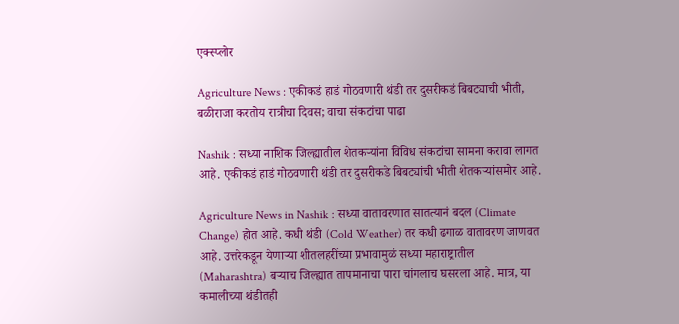एक्स्प्लोर

Agriculture News : एकीकडं हाडं गोठवणारी थंडी तर दुसरीकडं बिबट्याची भीती, बळीराजा करतोय रात्रीचा दिवस; वाचा संकटांचा पाढा

Nashik : सध्या नाशिक जिल्ह्यातील शेतकऱ्यांना विविध संकटांचा सामना करावा लागत आहे. एकीकडं हाडं गोठवणारी थंडी तर दुसरीकडे बिबट्यांची भीती शेतकऱ्यांसमोर आहे.

Agriculture News in Nashik : सध्या वातावरणात सातत्यानं बदल (Climate Change) होत आहे. कधी थंडी (Cold Weather) तर कधी ढगाळ वातावरण जाणवत आहे. उत्तरेकडून येणाऱ्या शीतलहरींच्या प्रभावामुळं सध्या महाराष्ट्रातील (Maharashtra) बऱ्याच जिल्ह्यात तापमानाचा पारा चांगलाच घसरला आहे. मात्र, या कमालीच्या थंडीतही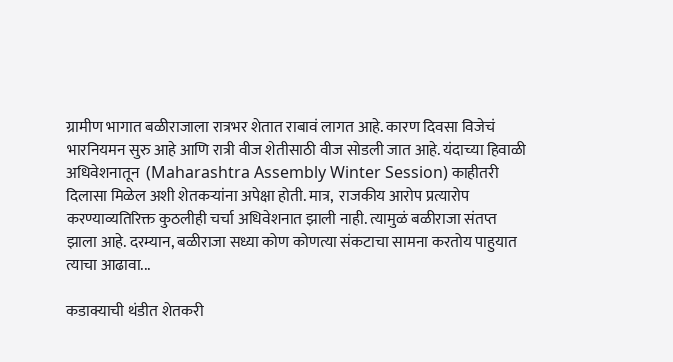ग्रामीण भागात बळीराजाला रात्रभर शेतात राबावं लागत आहे. कारण दिवसा विजेचं भारनियमन सुरु आहे आणि रात्री वीज शेतीसाठी वीज सोडली जात आहे. यंदाच्या हिवाळी अधिवेशनातून  (Maharashtra Assembly Winter Session) काहीतरी दिलासा मिळेल अशी शेतकऱ्यांना अपेक्षा होती. मात्र,  राजकीय आरोप प्रत्यारोप करण्याव्यतिरिक्त कुठलीही चर्चा अधिवेशनात झाली नाही. त्यामुळं बळीराजा संतप्त झाला आहे. दरम्यान, बळीराजा सध्या कोण कोणत्या संकटाचा सामना करतोय पाहुयात त्याचा आढावा...

कडाक्याची थंडीत शेतकरी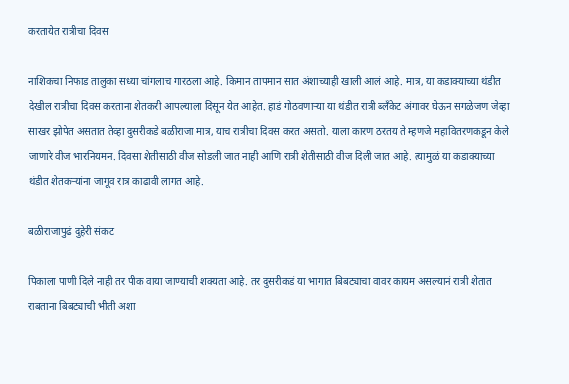करतायेत रात्रीचा दिवस

नाशिकचा निफाड तालुका सध्या चांगलाच गारठला आहे. किमान तापमान सात अंशाच्याही खाली आलं आहे. मात्र, या कडाक्याच्या थंडीत देखील रात्रीचा दिवस करताना शेतकरी आपल्याला दिसून येत आहेत. हाडं गोठवणाऱ्या या थंडीत रात्री ब्लॅंकेट अंगावर घेऊन सगळेजण जेव्हा साखर झोपेत असतात तेव्हा दुसरीकडे बळीराजा मात्र, याच रात्रीचा दिवस करत असतो. याला कारण ठरतय ते म्हणजे महावितरणकडून केले जाणारे वीज भारनियमन. दिवसा शेतीसाठी वीज सोडली जात नाही आणि रात्री शेतीसाठी वीज दिली जात आहे. त्यामुळं या कडाक्याच्या थंडीत शेतकऱ्यांना जागूव रात्र काढावी लागत आहे.

बळीराजापुढं दुहेरी संकट

पिकाला पाणी दिले नाही तर पीक वाया जाण्याची शक्यता आहे. तर दुसरीकडं या भागात बिबट्याचा वावर कायम असल्यानं रात्री शेतात राबताना बिबट्याची भीती अशा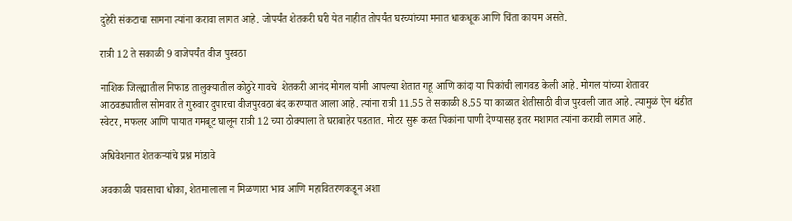दुहेरी संकटाचा सामना त्यांना करावा लागत आहे. जोपर्यंत शेतकरी घरी येत नाहीत तोपर्यंत घरच्यांच्या मनात धाकधूक आणि चिंता कायम असते.

रात्री 12 ते सकाळी 9 वाजेपर्यंत वीज पुरवठा

नाशिक जिल्ह्यातील निफाड तालुक्यातील कोठुरे गावचे  शेतकरी आनंद मोगल यांनी आपल्या शेतात गहू आणि कांदा या पिकांची लागवड केली आहे. मोगल यांच्या शेतावर आठवड्यातील सोमवार ते गुरुवार दुपारचा वीजपुरवठा बंद करण्यात आला आहे. त्यांना रात्री 11.55 ते सकाळी 8.55 या काळात शेतीसाठी वीज पुरवली जात आहे. त्यामुळं ऐन थंडीत स्वेटर, मफलर आणि पायात गमबूट घालून रात्री 12 च्या ठोक्याला ते घराबाहेर पडतात. मोटर सुरू करत पिकांना पाणी देण्यासह इतर मशागत त्यांना करावी लागत आहे.

अधिवेशनात शेतकऱ्यांचे प्रश्न मांडावे

अवकाळी पावसाचा धोका, शेतमालाला न मिळणारा भाव आणि महावितरणकडून अशा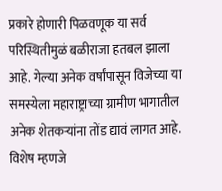प्रकारे होणारी पिळवणूक या सर्व परिस्थितीमुळं बळीराजा हतबल झाला आहे. गेल्या अनेक वर्षांपासून विजेच्या या समस्येला महाराष्ट्राच्या ग्रामीण भागातील अनेक शेतकऱ्यांना तोंड द्यावं लागत आहे. विशेष म्हणजे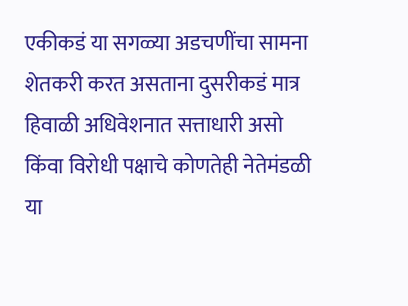एकीकडं या सगळ्या अडचणींचा सामना शेतकरी करत असताना दुसरीकडं मात्र हिवाळी अधिवेशनात सत्ताधारी असो किंवा विरोधी पक्षाचे कोणतेही नेतेमंडळी या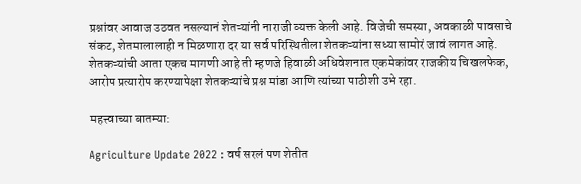प्रश्नांवर आवाज उठवत नसल्यानं शेतऱ्यांनी नाराजी व्यक्त केली आहे. विजेची समस्या, अवकाळी पावसाचे संकट, शेतमालालाही न मिळणारा दर या सर्व परिस्थितीला शेतकऱ्यांना सध्या सामोरं जावं लागत आहे. शेतकऱ्यांची आता एकच मागणी आहे ती म्हणजे हिवाळी अधिवेशनात एकमेकांवर राजकीय चिखलफेक, आरोप प्रत्यारोप करण्यापेक्षा शेतकऱ्यांचे प्रश्न मांडा आणि त्यांच्या पाठीशी उभे रहा.

महत्त्वाच्या बातम्या:

Agriculture Update 2022 : वर्ष सरलं पण शेतीत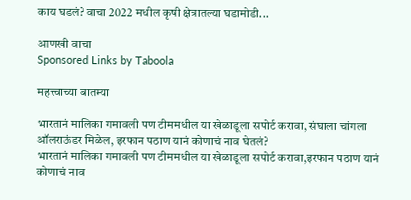काय घडलं? वाचा 2022 मधील कृषी क्षेत्रातल्या घडामोडी...

आणखी वाचा
Sponsored Links by Taboola

महत्त्वाच्या बातम्या

भारतानं मालिका गमावली पण टीममधील या खेळाडूला सपोर्ट करावा, संघाला चांगला ऑलराऊंडर मिळेल, इरफान पठाण यानं कोणाचं नाव घेतलं?
भारतानं मालिका गमावली पण टीममधील या खेळाडूला सपोर्ट करावा,इरफान पठाण यानं कोणाचं नाव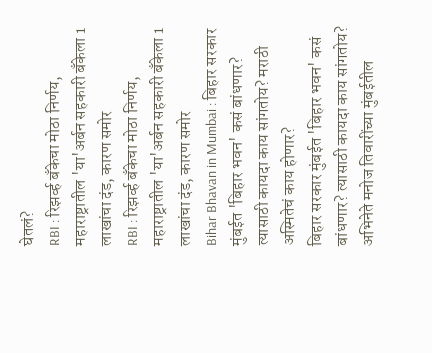घेतलं?
RBI : रिझर्व्ह बँकेचा मोठा निर्णय, महाराष्ट्रातील 'या'अर्बन सहकारी बँकेला 1 लाखांचा दंड, कारण समोर
RBI : रिझर्व्ह बँकेचा मोठा निर्णय, महाराष्ट्रातील 'या'अर्बन सहकारी बँकेला 1 लाखांचा दंड, कारण समोर
Bihar Bhavan in Mumbai : बिहार सरकार मुंबईत 'बिहार भवन' कसं बांधणार? त्यासाठी कायदा काय सांगतोय? मराठी अस्मितेचं काय होणार?
बिहार सरकार मुंबईत 'बिहार भवन' कसं बांधणार? त्यासाठी कायदा काय सांगतोय?
अभिनेते मनोज तिवारींच्या मुंबईतील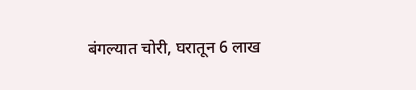बंगल्यात चोरी, घरातून 6 लाख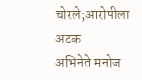चोरले;आरोपीला अटक
अभिनेते मनोज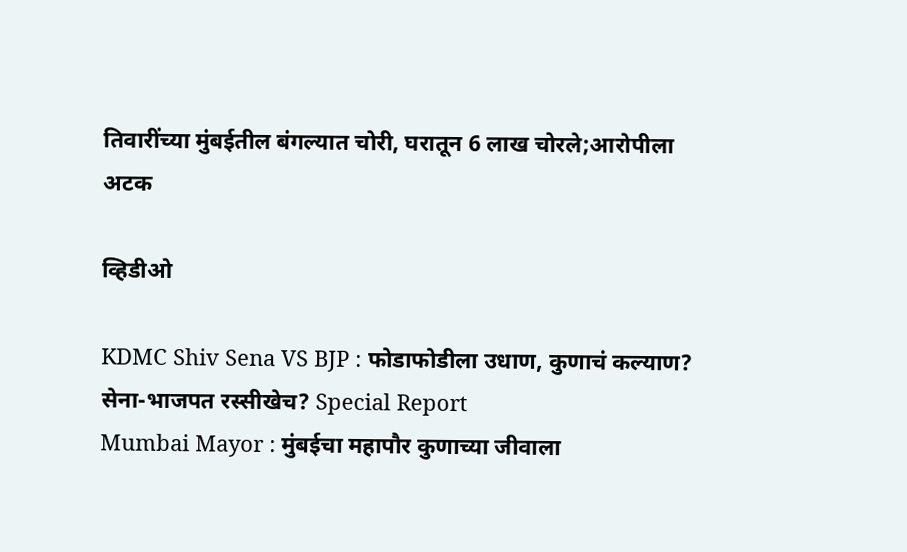तिवारींच्या मुंबईतील बंगल्यात चोरी, घरातून 6 लाख चोरले;आरोपीला अटक

व्हिडीओ

KDMC Shiv Sena VS BJP : फोडाफोडीला उधाण, कुणाचं कल्याण? सेना-भाजपत रस्सीखेच? Special Report
Mumbai Mayor : मुंबईचा महापौर कुणाच्या जीवाला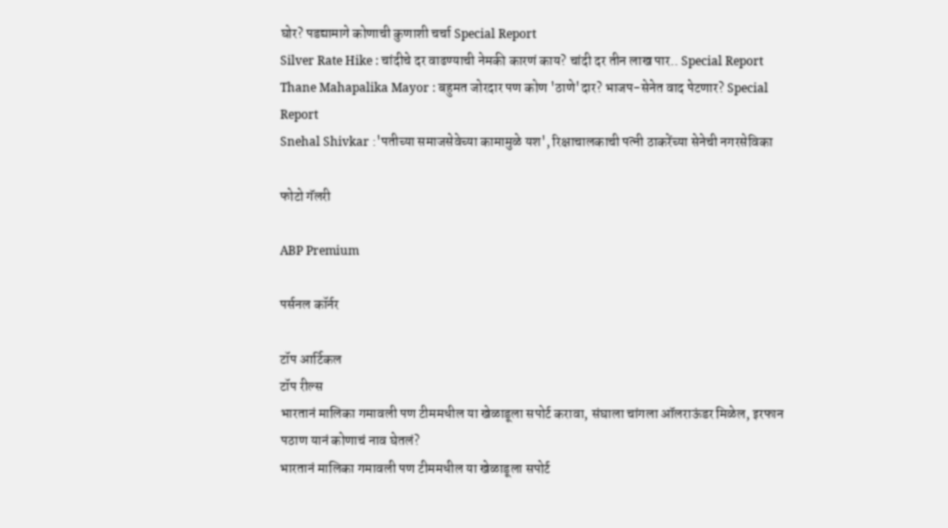घोर? पडद्यामागे कोणाची कुणाशी चर्चा Special Report
Silver Rate Hike : चांदीचे दर वाढण्याची नेमकी कारणं काय? चांदी दर तीन लाख पार.. Special Report
Thane Mahapalika Mayor : बहुमत जोरदार पण कोण 'ठाणे'दार? भाजप-सेनेत वाद पेटणार? Special Report
Snehal Shivkar :'पतीच्या समाजसेवेच्या कामामुळे यश', रिक्षाचालकाची पत्नी ठाकरेंच्या सेनेची नगरसेविका

फोटो गॅलरी

ABP Premium

पर्सनल कॉर्नर

टॉप आर्टिकल
टॉप रील्स
भारतानं मालिका गमावली पण टीममधील या खेळाडूला सपोर्ट करावा, संघाला चांगला ऑलराऊंडर मिळेल, इरफान पठाण यानं कोणाचं नाव घेतलं?
भारतानं मालिका गमावली पण टीममधील या खेळाडूला सपोर्ट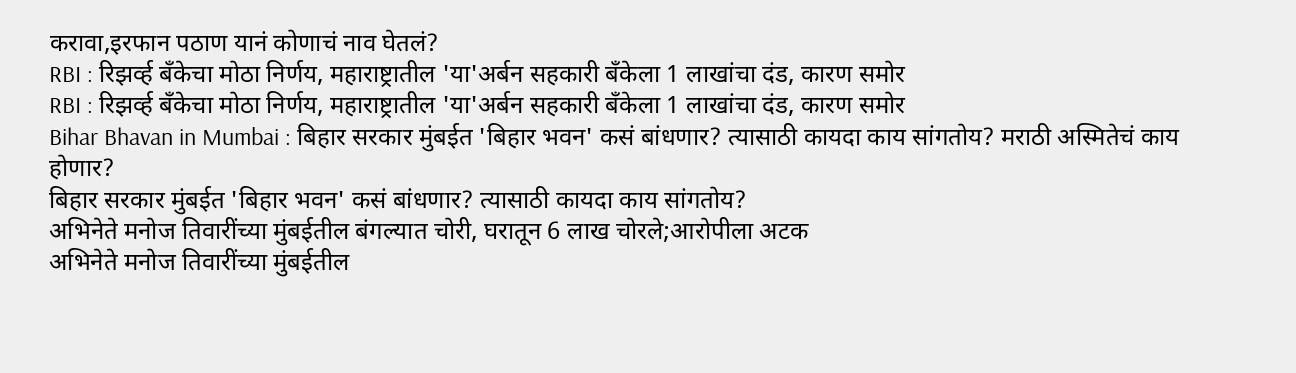करावा,इरफान पठाण यानं कोणाचं नाव घेतलं?
RBI : रिझर्व्ह बँकेचा मोठा निर्णय, महाराष्ट्रातील 'या'अर्बन सहकारी बँकेला 1 लाखांचा दंड, कारण समोर
RBI : रिझर्व्ह बँकेचा मोठा निर्णय, महाराष्ट्रातील 'या'अर्बन सहकारी बँकेला 1 लाखांचा दंड, कारण समोर
Bihar Bhavan in Mumbai : बिहार सरकार मुंबईत 'बिहार भवन' कसं बांधणार? त्यासाठी कायदा काय सांगतोय? मराठी अस्मितेचं काय होणार?
बिहार सरकार मुंबईत 'बिहार भवन' कसं बांधणार? त्यासाठी कायदा काय सांगतोय?
अभिनेते मनोज तिवारींच्या मुंबईतील बंगल्यात चोरी, घरातून 6 लाख चोरले;आरोपीला अटक
अभिनेते मनोज तिवारींच्या मुंबईतील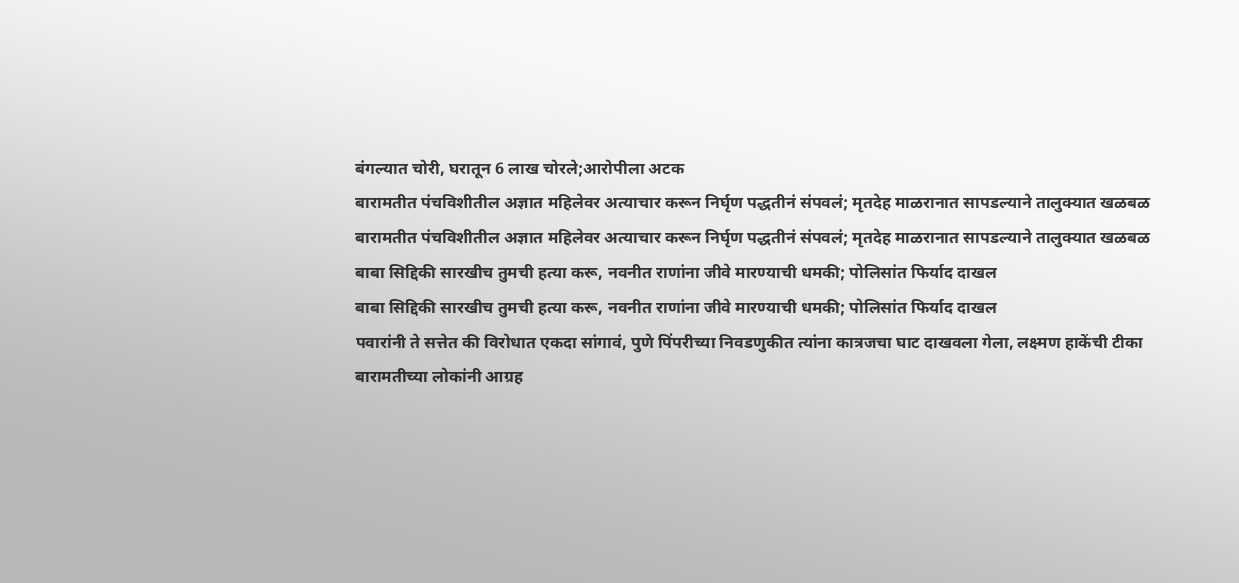बंगल्यात चोरी, घरातून 6 लाख चोरले;आरोपीला अटक
बारामतीत पंचविशीतील अज्ञात महिलेवर अत्याचार करून निर्घृण पद्धतीनं संपवलं; मृतदेह माळरानात सापडल्याने तालुक्यात खळबळ
बारामतीत पंचविशीतील अज्ञात महिलेवर अत्याचार करून निर्घृण पद्धतीनं संपवलं; मृतदेह माळरानात सापडल्याने तालुक्यात खळबळ
बाबा सिद्दिकी सारखीच तुमची हत्या करू, नवनीत राणांना जीवे मारण्याची धमकी; पोलिसांत फिर्याद दाखल
बाबा सिद्दिकी सारखीच तुमची हत्या करू, नवनीत राणांना जीवे मारण्याची धमकी; पोलिसांत फिर्याद दाखल
पवारांनी ते सत्तेत की विरोधात एकदा सांगावं, पुणे पिंपरीच्या निवडणुकीत त्यांना कात्रजचा घाट दाखवला गेला, लक्ष्मण हाकेंची टीका
बारामतीच्या लोकांनी आग्रह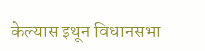केल्यास इथून विधानसभा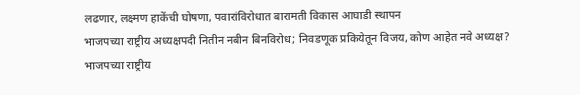लढणार, लक्ष्मण हाकेंची घोषणा, पवारांविरोधात बारामती विकास आघाडी स्थापन
भाजपच्या राष्ट्रीय अध्यक्षपदी नितीन नबीन बिनविरोध; निवडणूक प्रकियेतून विजय, कोण आहेत नवे अध्यक्ष?
भाजपच्या राष्ट्रीय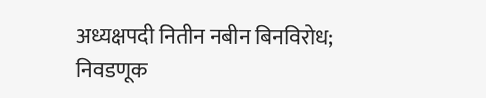अध्यक्षपदी नितीन नबीन बिनविरोध; निवडणूक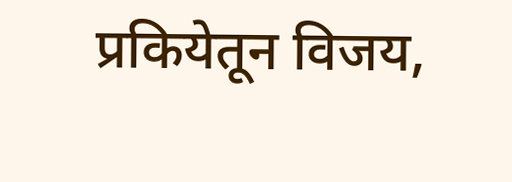प्रकियेतून विजय,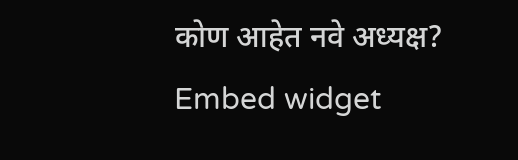कोण आहेत नवे अध्यक्ष?
Embed widget